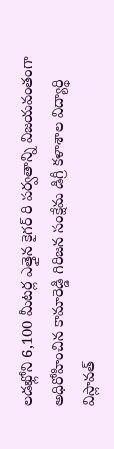లడఖ్లోని 6,100 మీటర్ల ఎత్తైన కైగర్ రి పర్వతాన్ని విజయవంతంగా అధిరోహించిన కామారెడ్డి గిరిజన సంక్షేమ డిగ్రీ కళాశాల విద్యార్థి విస్లావత్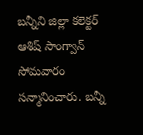బన్నీని జిల్లా కలెక్టర్ ఆశిష్ సాంగ్వాన్ సోమవారం సన్మానించారు. బన్నీ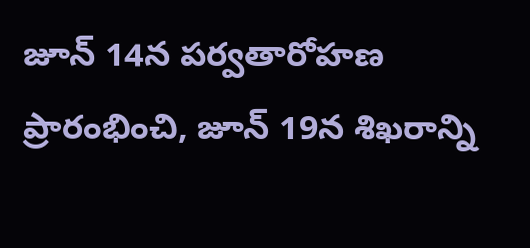జూన్ 14న పర్వతారోహణ ప్రారంభించి, జూన్ 19న శిఖరాన్ని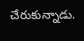చేరుకున్నాడు.